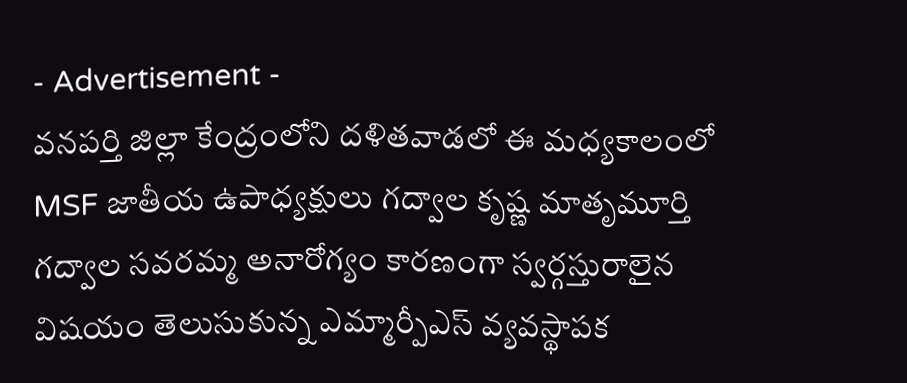- Advertisement -
వనపర్తి జిల్లా కేంద్రంలోని దళితవాడలో ఈ మధ్యకాలంలో MSF జాతీయ ఉపాధ్యక్షులు గద్వాల కృష్ణ మాతృమూర్తి గద్వాల సవరమ్మ అనారోగ్యం కారణంగా స్వర్గస్తురాలైన విషయం తెలుసుకున్న ఎమ్మార్పీఎస్ వ్యవస్థాపక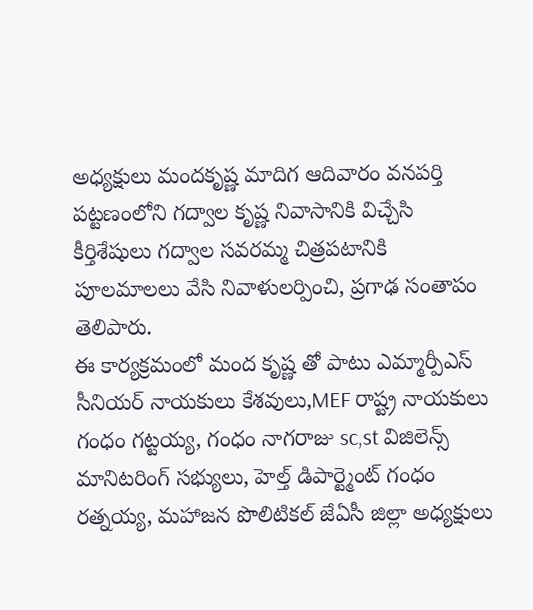అధ్యక్షులు మందకృష్ణ మాదిగ ఆదివారం వనపర్తి పట్టణంలోని గద్వాల కృష్ణ నివాసానికి విచ్చేసి కీర్తిశేషులు గద్వాల సవరమ్మ చిత్రపటానికి పూలమాలలు వేసి నివాళులర్పించి, ప్రగాఢ సంతాపం తెలిపారు.
ఈ కార్యక్రమంలో మంద కృష్ణ తో పాటు ఎమ్మార్పీఎస్ సీనియర్ నాయకులు కేశవులు,MEF రాష్ట్ర నాయకులు గంధం గట్టయ్య, గంధం నాగరాజు sc,st విజిలెన్స్ మానిటరింగ్ సభ్యులు, హెల్త్ డిపార్ట్మెంట్ గంధం రత్నయ్య, మహాజన పొలిటికల్ జేఏసీ జిల్లా అధ్యక్షులు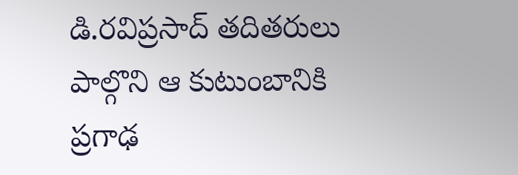డి.రవిప్రసాద్ తదితరులు పాల్గొని ఆ కుటుంబానికి ప్రగాఢ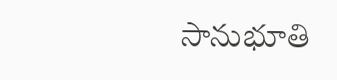సానుభూతి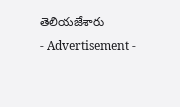తెలియజేశారు
- Advertisement -